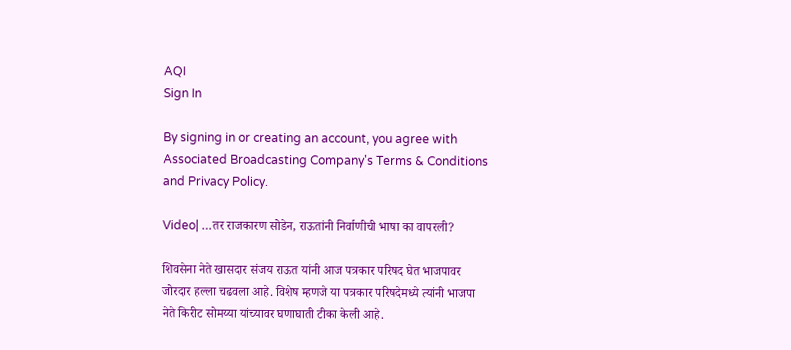AQI
Sign In

By signing in or creating an account, you agree with Associated Broadcasting Company's Terms & Conditions and Privacy Policy.

Video| …तर राजकारण सोडेन, राऊतांनी निर्वाणीची भाषा का वापरली?

शिवसेना नेते खासदार संजय राऊत यांनी आज पत्रकार परिषद घेत भाजपावर जोरदार हल्ला चढवला आहे. विशेष म्हणजे या पत्रकार परिषदेमध्ये त्यांनी भाजपा नेते किरीट सोमय्या यांच्यावर घणाघाती टीका केली आहे.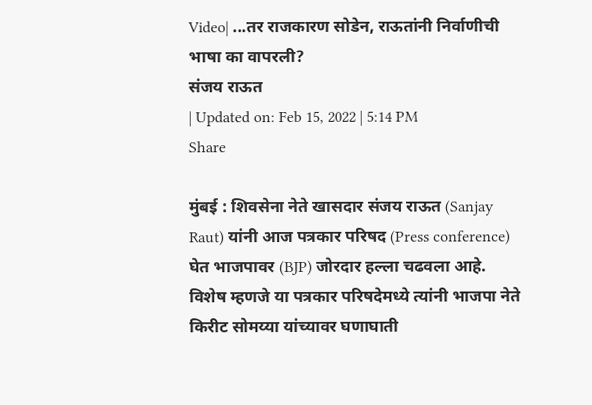Video| ...तर राजकारण सोडेन, राऊतांनी निर्वाणीची भाषा का वापरली?
संजय राऊत
| Updated on: Feb 15, 2022 | 5:14 PM
Share

मुंबई : शिवसेना नेते खासदार संजय राऊत (Sanjay Raut) यांनी आज पत्रकार परिषद (Press conference) घेत भाजपावर (BJP) जोरदार हल्ला चढवला आहे. विशेष म्हणजे या पत्रकार परिषदेमध्ये त्यांनी भाजपा नेते किरीट सोमय्या यांच्यावर घणाघाती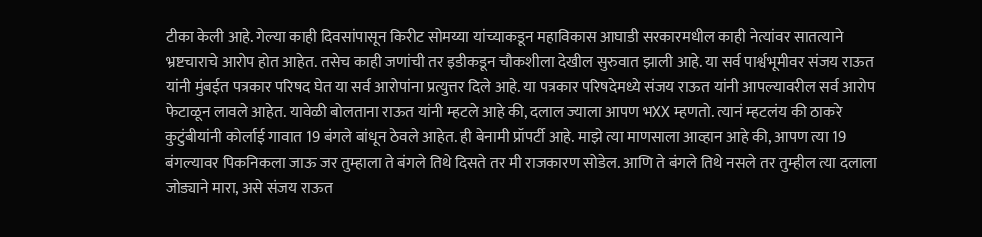टीका केली आहे. गेल्या काही दिवसांपासून किरीट सोमय्या यांच्याकडून महाविकास आघाडी सरकारमधील काही नेत्यांवर सातत्याने भ्रष्टचाराचे आरोप होत आहेत. तसेच काही जणांची तर इडीकडून चौकशीला देखील सुरुवात झाली आहे. या सर्व पार्श्वभूमीवर संजय राऊत यांनी मुंबईत पत्रकार परिषद घेत या सर्व आरोपांना प्रत्युत्तर दिले आहे. या पत्रकार परिषदेमध्ये संजय राऊत यांनी आपल्यावरील सर्व आरोप फेटाळून लावले आहेत. यावेळी बोलताना राऊत यांनी म्हटले आहे की, दलाल ज्याला आपण भXX म्हणतो. त्यानं म्हटलंय की ठाकरे कुटुंबीयांनी कोर्लाई गावात 19 बंगले बांधून ठेवले आहेत. ही बेनामी प्रॉपर्टी आहे. माझे त्या माणसाला आव्हान आहे की, आपण त्या 19 बंगल्यावर पिकनिकला जाऊ जर तुम्हाला ते बंगले तिथे दिसते तर मी राजकारण सोडेल. आणि ते बंगले तिथे नसले तर तुम्हील त्या दलाला जोड्याने मारा, असे संजय राऊत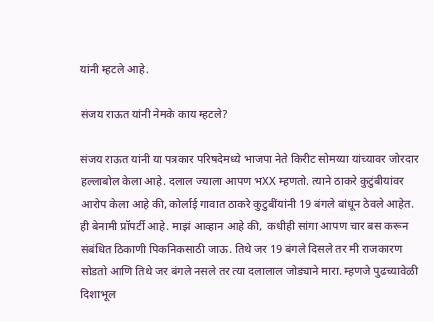यांनी म्हटले आहे.

संजय राऊत यांनी नेमके काय म्हटले?

संजय राऊत यांनी या पत्रकार परिषदेमध्ये भाजपा नेते किरीट सोमय्या यांच्यावर जोरदार हल्लाबोल केला आहे. दलाल ज्याला आपण भXX म्हणतो. त्याने ठाकरे कुटुंबीयांवर आरोप केला आहे की, कोर्लाई गावात ठाकरे कुटुबींयांनी 19 बंगले बांधून ठेवले आहेत. ही बेनामी प्रॉपर्टी आहे. माझं आव्हान आहे की,  कधीही सांगा आपण चार बस करून संबंधित ठिकाणी पिकनिकसाठी जाऊ. तिथे जर 19 बंगले दिसले तर मी राजकारण सोडतो आणि तिथे जर बंगले नसले तर त्या दलालाल जोड्याने मारा. म्हणजे पुढच्यावेळी दिशाभूल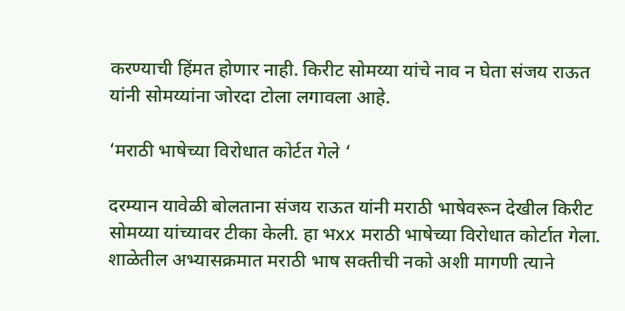करण्याची हिंमत होणार नाही. किरीट सोमय्या यांचे नाव न घेता संजय राऊत यांनी सोमय्यांना जोरदा टोला लगावला आहे.

‘मराठी भाषेच्या विरोधात कोर्टत गेले ‘

दरम्यान यावेळी बोलताना संजय राऊत यांनी मराठी भाषेवरून देखील किरीट सोमय्या यांच्यावर टीका केली. हा भxx मराठी भाषेच्या विरोधात कोर्टात गेला. शाळेतील अभ्यासक्रमात मराठी भाष सक्तीची नको अशी मागणी त्याने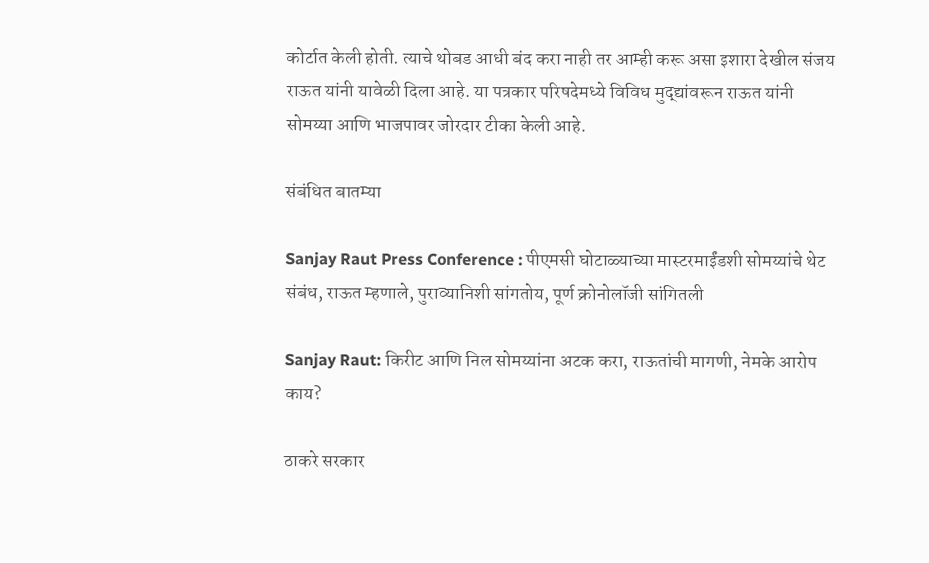कोर्टात केली होती. त्याचे थोबड आधी बंद करा नाही तर आम्ही करू असा इशारा देखील संजय राऊत यांनी यावेळी दिला आहे. या पत्रकार परिषदेमध्ये विविध मुद्द्यांवरून राऊत यांनी सोमय्या आणि भाजपावर जोरदार टीका केली आहे.

संबंधित बातम्या

Sanjay Raut Press Conference : पीएमसी घोटाळ्याच्या मास्टरमाईंडशी सोमय्यांचे थेट संबंध, राऊत म्हणाले, पुराव्यानिशी सांगतोय, पूर्ण क्रोनोलॉजी सांगितली

Sanjay Raut: किरीट आणि निल सोमय्यांना अटक करा, राऊतांची मागणी, नेमके आरोप काय?

ठाकरे सरकार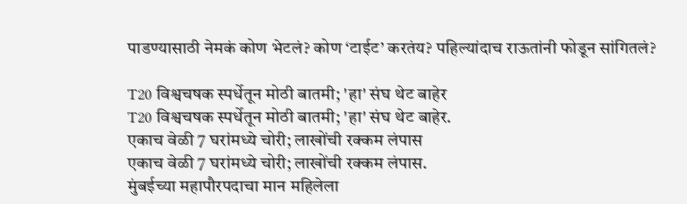पाडण्यासाठी नेमकं कोण भेटलं? कोण ‘टाईट’ करतंय? पहिल्यांदाच राऊतांनी फोडून सांगितलं?

T20 विश्वचषक स्पर्धेतून मोठी बातमी; 'हा' संघ थेट बाहेर
T20 विश्वचषक स्पर्धेतून मोठी बातमी; 'हा' संघ थेट बाहेर.
एकाच वेळी 7 घरांमध्ये चोरी; लाखोंची रक्कम लंपास
एकाच वेळी 7 घरांमध्ये चोरी; लाखोंची रक्कम लंपास.
मुंबईच्या महापौरपदाचा मान महिलेला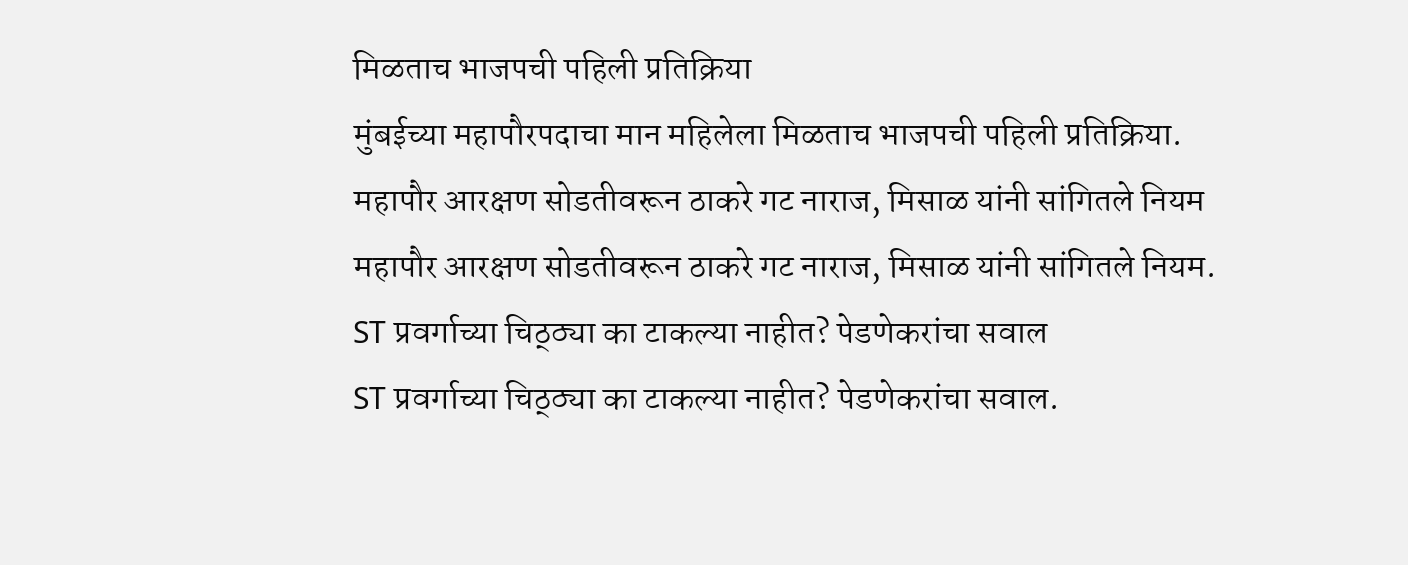मिळताच भाजपची पहिली प्रतिक्रिया
मुंबईच्या महापौरपदाचा मान महिलेला मिळताच भाजपची पहिली प्रतिक्रिया.
महापौर आरक्षण सोडतीवरून ठाकरे गट नाराज, मिसाळ यांनी सांगितले नियम
महापौर आरक्षण सोडतीवरून ठाकरे गट नाराज, मिसाळ यांनी सांगितले नियम.
ST प्रवर्गाच्या चिठ्ठ्या का टाकल्या नाहीत? पेडणेकरांचा सवाल
ST प्रवर्गाच्या चिठ्ठ्या का टाकल्या नाहीत? पेडणेकरांचा सवाल.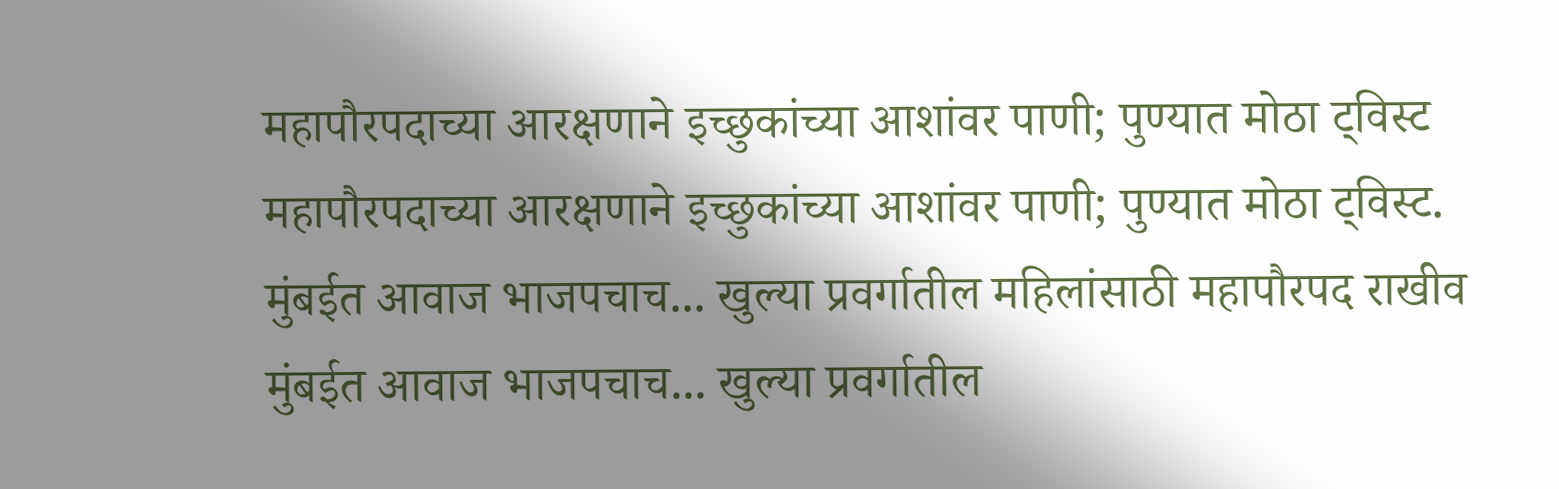महापौरपदाच्या आरक्षणाने इच्छुकांच्या आशांवर पाणी; पुण्यात मोठा ट्विस्ट
महापौरपदाच्या आरक्षणाने इच्छुकांच्या आशांवर पाणी; पुण्यात मोठा ट्विस्ट.
मुंबईत आवाज भाजपचाच... खुल्या प्रवर्गातील महिलांसाठी महापौरपद राखीव
मुंबईत आवाज भाजपचाच... खुल्या प्रवर्गातील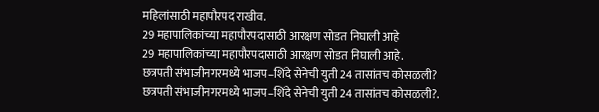महिलांसाठी महापौरपद राखीव.
29 महापालिकांच्या महापौरपदासाठी आरक्षण सोडत निघाली आहे
29 महापालिकांच्या महापौरपदासाठी आरक्षण सोडत निघाली आहे.
छत्रपती संभाजीनगरमध्ये भाजप–शिंदे सेनेची युती 24 तासांतच कोसळली?
छत्रपती संभाजीनगरमध्ये भाजप–शिंदे सेनेची युती 24 तासांतच कोसळली?.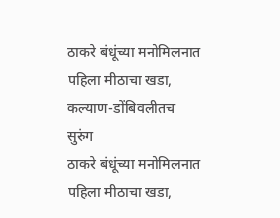ठाकरे बंधूंच्या मनोमिलनात पहिला मीठाचा खडा, कल्याण-डोंबिवलीतच सुरुंग
ठाकरे बंधूंच्या मनोमिलनात पहिला मीठाचा खडा,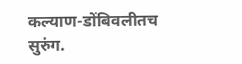कल्याण-डोंबिवलीतच सुरुंग.